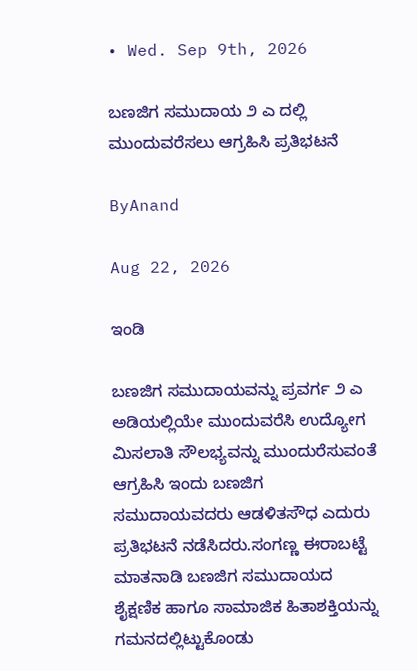• Wed. Sep 9th, 2026

ಬಣಜಿಗ ಸಮುದಾಯ ೨ ಎ ದಲ್ಲಿ ಮುಂದುವರೆಸಲು ಆಗ್ರಹಿಸಿ ಪ್ರತಿಭಟನೆ

ByAnand

Aug 22, 2026

ಇಂಡಿ

ಬಣಜಿಗ ಸಮುದಾಯವನ್ನು ಪ್ರವರ್ಗ ೨ ಎ ಅಡಿಯಲ್ಲಿಯೇ ಮುಂದುವರೆಸಿ ಉದ್ಯೋಗ ಮಿಸಲಾತಿ ಸೌಲಭ್ಯವನ್ನು ಮುಂದುರೆಸುವಂತೆ ಆಗ್ರಹಿಸಿ ಇಂದು ಬಣಜಿಗ ಸಮುದಾಯವದರು ಆಡಳಿತಸೌಧ ಎದುರು ಪ್ರತಿಭಟನೆ ನಡೆಸಿದರು.ಸಂಗಣ್ಣ ಈರಾಬಟ್ಟೆ ಮಾತನಾಡಿ ಬಣಜಿಗ ಸಮುದಾಯದ ಶೈಕ್ಷಣಿಕ ಹಾಗೂ ಸಾಮಾಜಿಕ ಹಿತಾಶಕ್ತಿಯನ್ನು ಗಮನದಲ್ಲಿಟ್ಟುಕೊಂಡು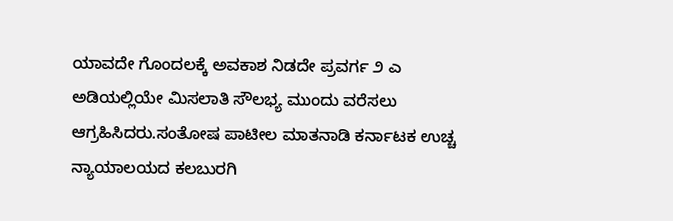ಯಾವದೇ ಗೊಂದಲಕ್ಕೆ ಅವಕಾಶ ನಿಡದೇ ಪ್ರವರ್ಗ ೨ ಎ ಅಡಿಯಲ್ಲಿಯೇ ಮಿಸಲಾತಿ ಸೌಲಭ್ಯ ಮುಂದು ವರೆಸಲು ಆಗ್ರಹಿಸಿದರು.ಸಂತೋಷ ಪಾಟೀಲ ಮಾತನಾಡಿ ಕರ್ನಾಟಕ ಉಚ್ಚ ನ್ಯಾಯಾಲಯದ ಕಲಬುರಗಿ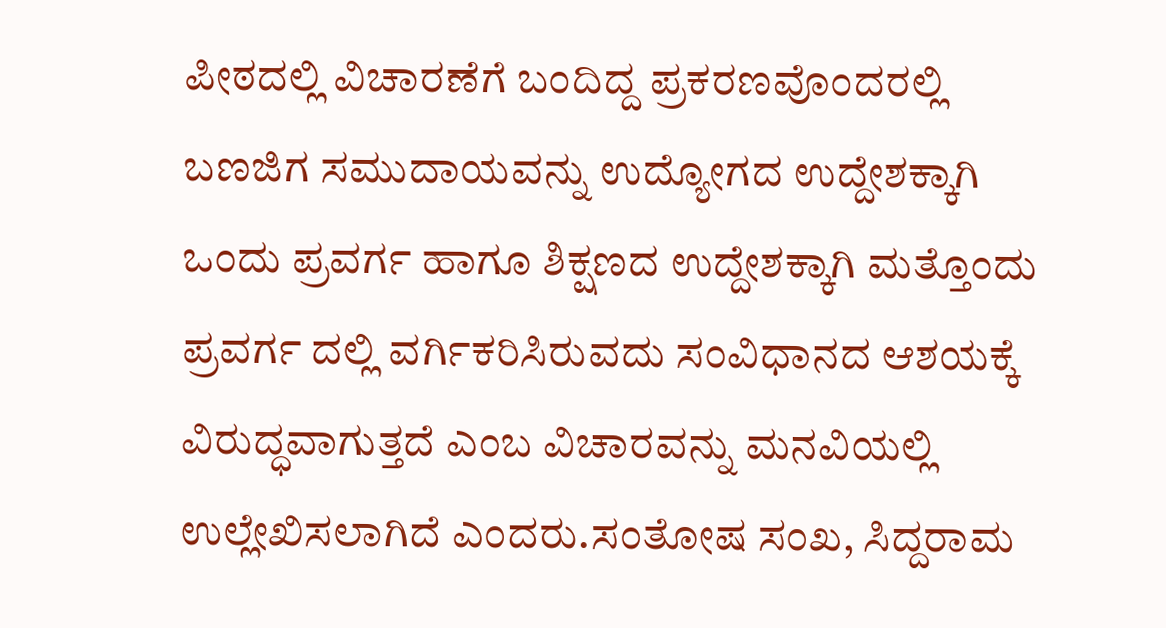ಪೀಠದಲ್ಲಿ ವಿಚಾರಣೆಗೆ ಬಂದಿದ್ದ ಪ್ರಕರಣವೊಂದರಲ್ಲಿ ಬಣಜಿಗ ಸಮುದಾಯವನ್ನು ಉದ್ಯೋಗದ ಉದ್ದೇಶಕ್ಕಾಗಿ ಒಂದು ಪ್ರವರ್ಗ ಹಾಗೂ ಶಿಕ್ಷಣದ ಉದ್ದೇಶಕ್ಕಾಗಿ ಮತ್ತೊಂದು ಪ್ರವರ್ಗ ದಲ್ಲಿ ವರ್ಗಿಕರಿಸಿರುವದು ಸಂವಿಧಾನದ ಆಶಯಕ್ಕೆ ವಿರುದ್ಧವಾಗುತ್ತದೆ ಎಂಬ ವಿಚಾರವನ್ನು ಮನವಿಯಲ್ಲಿ ಉಲ್ಲೇಖಿಸಲಾಗಿದೆ ಎಂದರು.ಸಂತೋಷ ಸಂಖ, ಸಿದ್ದರಾಮ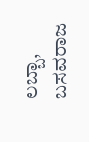ಲಬ್ಬಾ, ಬಸವರಾಜ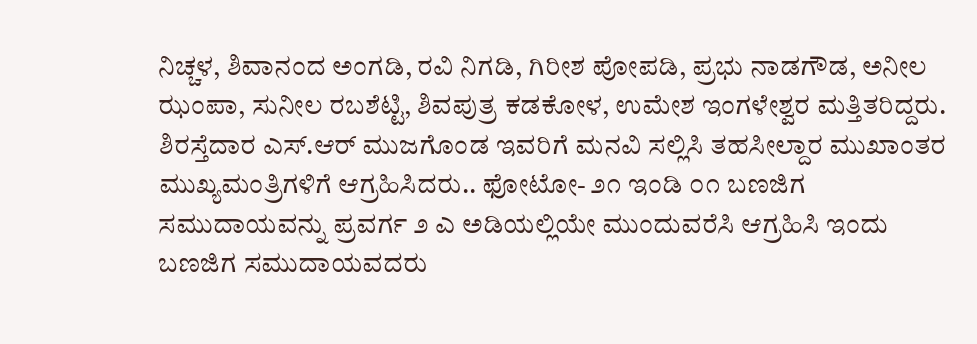ನಿಚ್ಚಳ, ಶಿವಾನಂದ ಅಂಗಡಿ, ರವಿ ನಿಗಡಿ, ಗಿರೀಶ ಪೋಪಡಿ, ಪ್ರಭು ನಾಡಗೌಡ, ಅನೀಲ ಝಂಪಾ, ಸುನೀಲ ರಬಶೆಟ್ಟಿ, ಶಿವಪುತ್ರ ಕಡಕೋಳ, ಉಮೇಶ ಇಂಗಳೇಶ್ವರ ಮತ್ತಿತರಿದ್ದರು. ಶಿರಸ್ತೆದಾರ ಎಸ್.ಆರ್ ಮುಜಗೊಂಡ ಇವರಿಗೆ ಮನವಿ ಸಲ್ಲಿಸಿ ತಹಸೀಲ್ದಾರ ಮುಖಾಂತರ ಮುಖ್ಯಮಂತ್ರಿಗಳಿಗೆ ಆಗ್ರಹಿಸಿದರು.. ಫೋಟೋ- ೨೧ ಇಂಡಿ ೦೧ ಬಣಜಿಗ ಸಮುದಾಯವನ್ನು ಪ್ರವರ್ಗ ೨ ಎ ಅಡಿಯಲ್ಲಿಯೇ ಮುಂದುವರೆಸಿ ಆಗ್ರಹಿಸಿ ಇಂದು ಬಣಜಿಗ ಸಮುದಾಯವದರು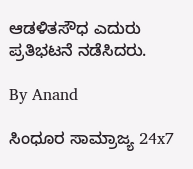ಆಡಳಿತಸೌಧ ಎದುರು ಪ್ರತಿಭಟನೆ ನಡೆಸಿದರು.

By Anand

ಸಿಂಧೂರ ಸಾಮ್ರಾಜ್ಯ 24x7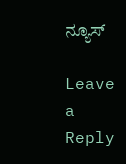ನ್ಯೂಸ್

Leave a Reply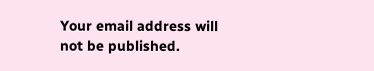Your email address will not be published.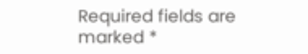Required fields are marked *